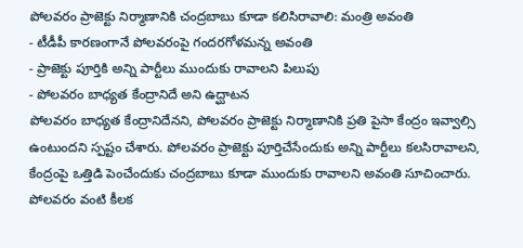పోలవరం ప్రాజెక్టు నిర్మాణానికి చంద్రబాబు కూడా కలిసిరావాలి: మంత్రి అవంతి
- టీడీపీ కారణంగానే పోలవరంపై గందరగోళమన్న అవంతి
- ప్రాజెక్టు పూర్తికి అన్ని పార్టీలు ముందుకు రావాలని పిలుపు
- పోలవరం బాధ్యత కేంద్రానిదే అని ఉద్ఘాటన
పోలవరం బాధ్యత కేంద్రానిదేనని, పోలవరం ప్రాజెక్టు నిర్మాణానికి ప్రతి పైసా కేంద్రం ఇవ్వాల్సి ఉంటుందని స్పష్టం చేశారు. పోలవరం ప్రాజెక్టు పూర్తిచేసేందుకు అన్ని పార్టీలు కలసిరావాలని, కేంద్రంపై ఒత్తిడి పెంచేందుకు చంద్రబాబు కూడా ముందుకు రావాలని అవంతి సూచించారు. పోలవరం వంటి కీలక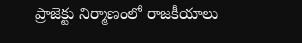ప్రాజెక్టు నిర్మాణంలో రాజకీయాలు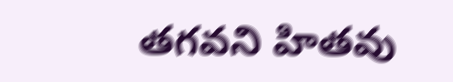తగవని హితవు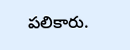పలికారు.